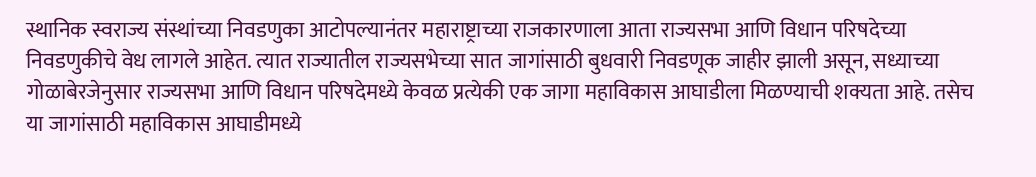स्थानिक स्वराज्य संस्थांच्या निवडणुका आटोपल्यानंतर महाराष्ट्राच्या राजकारणाला आता राज्यसभा आणि विधान परिषदेच्या निवडणुकीचे वेध लागले आहेत. त्यात राज्यातील राज्यसभेच्या सात जागांसाठी बुधवारी निवडणूक जाहीर झाली असून, सध्याच्या गोळाबेरजेनुसार राज्यसभा आणि विधान परिषदेमध्ये केवळ प्रत्येकी एक जागा महाविकास आघाडीला मिळण्याची शक्यता आहे. तसेच या जागांसाठी महाविकास आघाडीमध्ये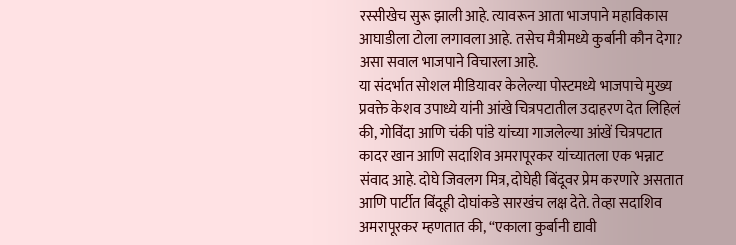रस्सीखेच सुरू झाली आहे. त्यावरून आता भाजपाने महाविकास आघाडीला टोला लगावला आहे. तसेच मैत्रीमध्ये कुर्बानी कौन देगा? असा सवाल भाजपाने विचारला आहे.
या संदर्भात सोशल मीडियावर केलेल्या पोस्टमध्ये भाजपाचे मुख्य प्रवक्ते केशव उपाध्ये यांनी आंखे चित्रपटातील उदाहरण देत लिहिलं की, गोविंदा आणि चंकी पांडे यांच्या गाजलेल्या आंखें चित्रपटात कादर खान आणि सदाशिव अमरापूरकर यांच्यातला एक भन्नाट संवाद आहे. दोघे जिवलग मित्र, दोघेही बिंदूवर प्रेम करणारे असतात आणि पार्टीत बिंदूही दोघांकडे सारखंच लक्ष देते. तेव्हा सदाशिव अमरापूरकर म्हणतात की, “एकाला कुर्बानी द्यावी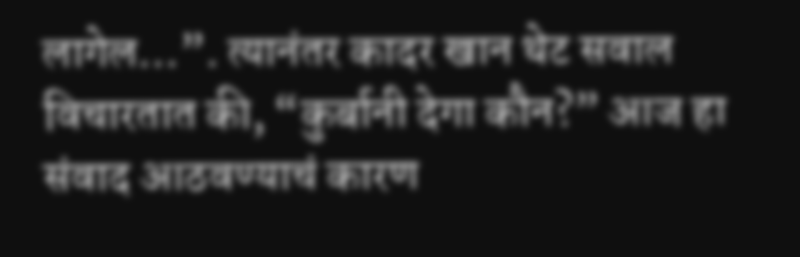लागेल…”. त्यानंतर कादर खान थेट सवाल विचारतात की, “कुर्बानी देगा कौन?” आज हा संवाद आठवण्याचं कारण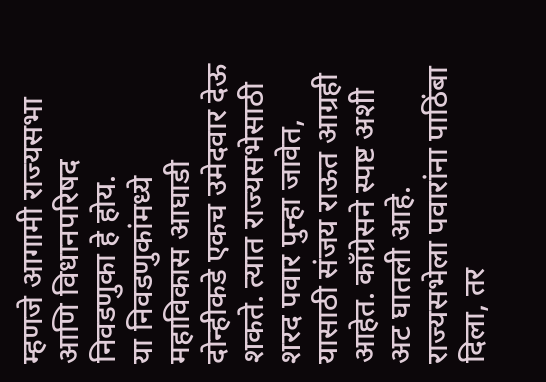म्हणजे आगामी राज्यसभा आणि विधानपरिषद निवडणुका हे होय.
या निवडणुकांमध्ये महाविकास आघाडी दोन्हीकडे एकच उमेदवार देऊ शकते. त्यात राज्यसभेसाठी शरद पवार पुन्हा जावेत, यासाठी संजय राऊत आग्रही आहेत. काँग्रेसने स्पष्ट अशी अट घातली आहे. राज्यसभेला पवारांना पाठिंबा दिला, तर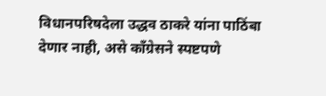विधानपरिषदेला उद्धव ठाकरे यांना पाठिंबा देणार नाही, असे काँग्रेसने स्पष्टपणे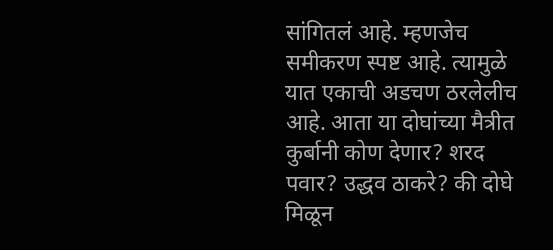सांगितलं आहे. म्हणजेच समीकरण स्पष्ट आहे. त्यामुळे यात एकाची अडचण ठरलेलीच आहे. आता या दोघांच्या मैत्रीत कुर्बानी कोण देणार? शरद पवार? उद्धव ठाकरे? की दोघे मिळून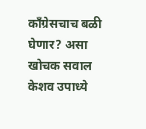काँग्रेसचाच बळी घेणार? असा खोचक सवाल केशव उपाध्ये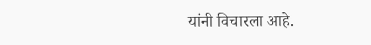यांनी विचारला आहे.